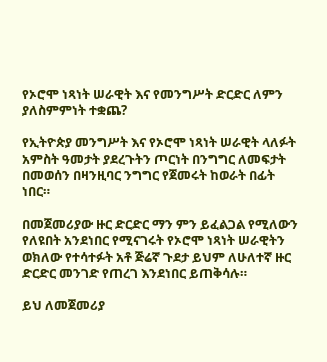የኦሮሞ ነጻነት ሠራዊት እና የመንግሥት ድርድር ለምን ያለስምምነት ተቋጨ?

የኢትዮጵያ መንግሥት እና የኦሮሞ ነጻነት ሠራዊት ላለፉት አምስት ዓመታት ያደረጉትን ጦርነት በንግግር ለመፍታት በመወሰን በዛንዚባር ንግግር የጀመሩት ከወራት በፊት ነበር።

በመጀመሪያው ዙር ድርድር ማን ምን ይፈልጋል የሚለውን የለዩበት አንደነበር የሚናገሩት የኦሮሞ ነጻነት ሠራዊትን ወክለው የተሳተፉት አቶ ጅሬኛ ጉደታ ይህም ለሁለተኛ ዙር ድርድር መንገድ የጠረገ እንደነበር ይጠቅሳሉ።

ይህ ለመጀመሪያ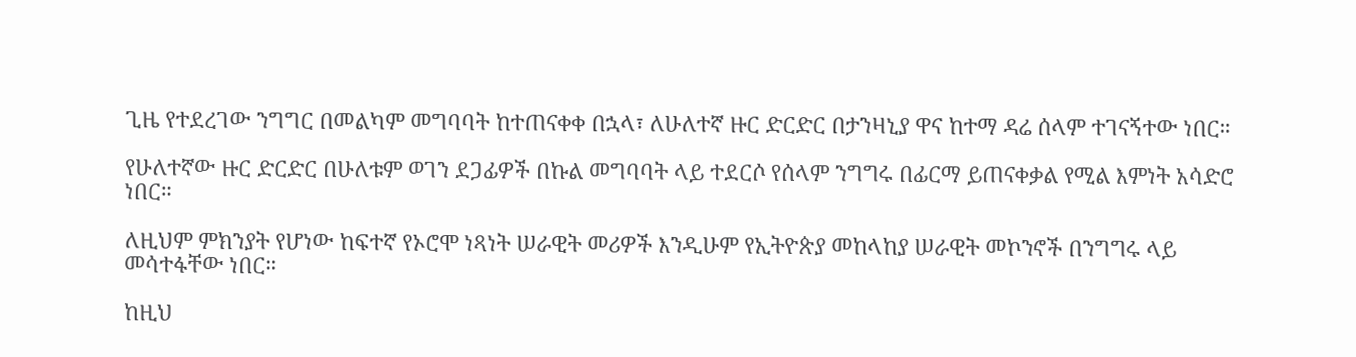ጊዜ የተደረገው ንግግር በመልካም መግባባት ከተጠናቀቀ በኋላ፣ ለሁለተኛ ዙር ድርድር በታንዛኒያ ዋና ከተማ ዳሬ ሰላም ተገናኝተው ነበር።

የሁለተኛው ዙር ድርድር በሁለቱም ወገን ደጋፊዎች በኩል መግባባት ላይ ተደርሶ የሰላም ንግግሩ በፊርማ ይጠናቀቃል የሚል እምነት አሳድሮ ነበር።

ለዚህም ምክንያት የሆነው ከፍተኛ የኦሮሞ ነጻነት ሠራዊት መሪዎች እንዲሁም የኢትዮጵያ መከላከያ ሠራዊት መኮንኖች በንግግሩ ላይ መሳተፋቸው ነበር።

ከዚህ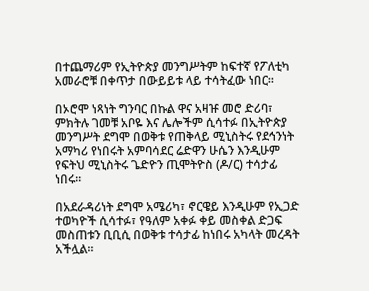በተጨማሪም የኢትዮጵያ መንግሥትም ከፍተኛ የፖለቲካ አመራሮቹ በቀጥታ በውይይቱ ላይ ተሳትፈው ነበር።

በኦሮሞ ነጻነት ግንባር በኩል ዋና አዛዡ መሮ ድሪባ፣ ምክትሉ ገመቹ አቦዬ እና ሌሎችም ሲሳተፉ በኢትዮጵያ መንግሥት ደግሞ በወቅቱ የጠቅላይ ሚኒስትሩ የደኅንነት አማካሪ የነበሩት አምባሳደር ሬድዋን ሁሴን እንዲሁም የፍትህ ሚኒስትሩ ጌድዮን ጢሞትዮስ (ዶ/ር) ተሳታፊ ነበሩ።

በአደራዳሪነት ደግሞ አሜሪካ፣ ኖርዌይ እንዲሁም የኢጋድ ተወካዮች ሲሳተፉ፣ የዓለም አቀፉ ቀይ መስቀል ድጋፍ መስጠቱን ቢቢሲ በወቅቱ ተሳታፊ ከነበሩ አካላት መረዳት አችሏል።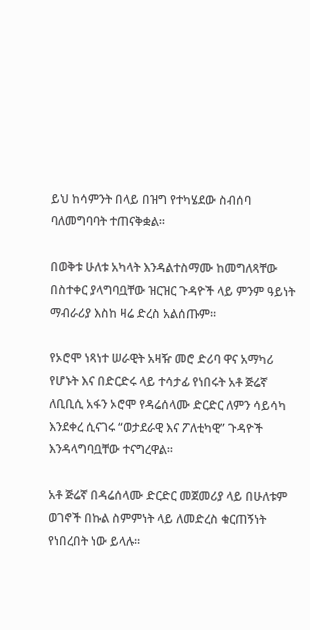ይህ ከሳምንት በላይ በዝግ የተካሄደው ስብሰባ ባለመግባባት ተጠናቅቋል።

በወቅቱ ሁለቱ አካላት እንዳልተስማሙ ከመግለጻቸው በስተቀር ያላግባቧቸው ዝርዝር ጉዳዮች ላይ ምንም ዓይነት ማብራሪያ እስከ ዛሬ ድረስ አልሰጡም።

የኦሮሞ ነጻነተ ሠራዊት አዛዥ መሮ ድሪባ ዋና አማካሪ የሆኑት እና በድርድሩ ላይ ተሳታፊ የነበሩት አቶ ጅሬኛ ለቢቢሲ አፋን ኦሮሞ የዳሬሰላሙ ድርድር ለምን ሳይሳካ እንደቀረ ሲናገሩ “ወታደራዊ እና ፖለቲካዊ” ጉዳዮች እንዳላግባቧቸው ተናግረዋል።

አቶ ጅሬኛ በዳሬሰላሙ ድርድር መጀመሪያ ላይ በሁለቱም ወገኖች በኩል ስምምነት ላይ ለመድረስ ቁርጠኝነት የነበረበት ነው ይላሉ።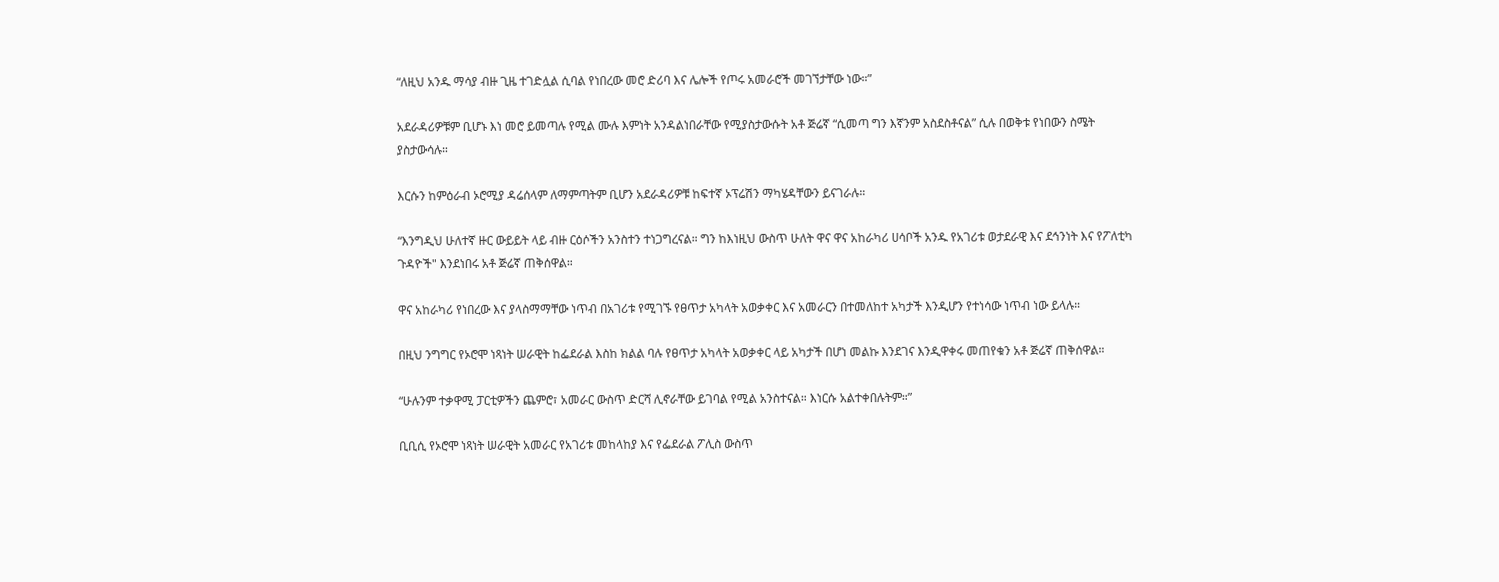“ለዚህ አንዱ ማሳያ ብዙ ጊዜ ተገድሏል ሲባል የነበረው መሮ ድሪባ እና ሌሎች የጦሩ አመራሮች መገኘታቸው ነው።”

አደራዳሪዎቹም ቢሆኑ እነ መሮ ይመጣሉ የሚል ሙሉ እምነት አንዳልነበራቸው የሚያስታውሱት አቶ ጅሬኛ “ሲመጣ ግን እኛንም አስደስቶናል” ሲሉ በወቅቱ የነበውን ስሜት ያስታውሳሉ።

እርሱን ከምዕራብ ኦሮሚያ ዳሬሰላም ለማምጣትም ቢሆን አደራዳሪዎቹ ከፍተኛ ኦፕሬሽን ማካሄዳቸውን ይናገራሉ።

“እንግዲህ ሁለተኛ ዙር ውይይት ላይ ብዙ ርዕሶችን አንስተን ተነጋግረናል። ግን ከእነዚህ ውስጥ ሁለት ዋና ዋና አከራካሪ ሀሳቦች አንዱ የአገሪቱ ወታደራዊ እና ደኅንነት እና የፖለቲካ ጉዳዮች" እንደነበሩ አቶ ጅሬኛ ጠቅሰዋል።

ዋና አከራካሪ የነበረው እና ያላስማማቸው ነጥብ በአገሪቱ የሚገኙ የፀጥታ አካላት አወቃቀር እና አመራርን በተመለከተ አካታች እንዲሆን የተነሳው ነጥብ ነው ይላሉ።

በዚህ ንግግር የኦሮሞ ነጻነት ሠራዊት ከፌደራል እስከ ክልል ባሉ የፀጥታ አካላት አወቃቀር ላይ አካታች በሆነ መልኩ እንደገና እንዲዋቀሩ መጠየቁን አቶ ጅሬኛ ጠቅሰዋል።

“ሁሉንም ተቃዋሚ ፓርቲዎችን ጨምሮ፣ አመራር ውስጥ ድርሻ ሊኖራቸው ይገባል የሚል አንስተናል። እነርሱ አልተቀበሉትም።”

ቢቢሲ የኦሮሞ ነጻነት ሠራዊት አመራር የአገሪቱ መከላከያ እና የፌደራል ፖሊስ ውስጥ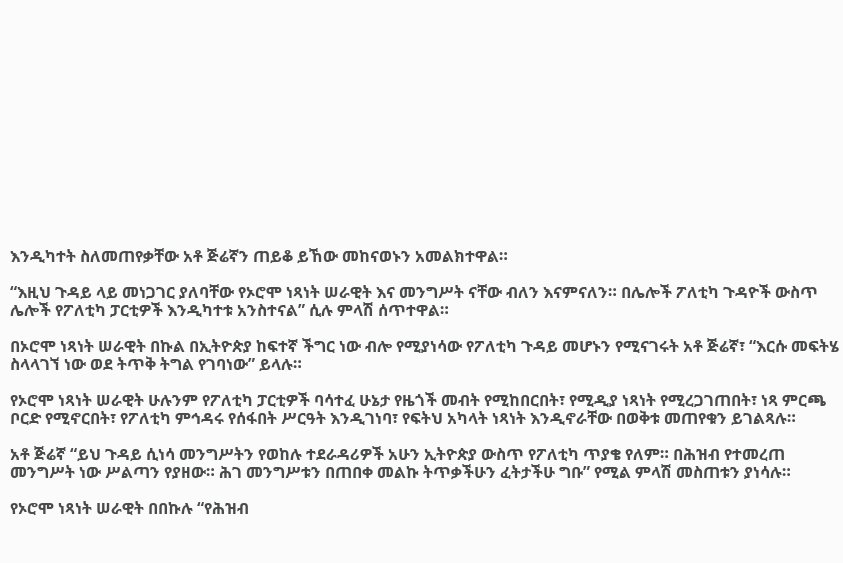እንዲካተት ስለመጠየቃቸው አቶ ጅሬኛን ጠይቆ ይኸው መከናወኑን አመልክተዋል።

“እዚህ ጉዳይ ላይ መነጋገር ያለባቸው የኦሮሞ ነጻነት ሠራዊት እና መንግሥት ናቸው ብለን እናምናለን። በሌሎች ፖለቲካ ጉዳዮች ውስጥ ሌሎች የፖለቲካ ፓርቲዎች እንዲካተቱ አንስተናል” ሲሉ ምላሽ ሰጥተዋል።

በኦሮሞ ነጻነት ሠራዊት በኩል በኢትዮጵያ ከፍተኛ ችግር ነው ብሎ የሚያነሳው የፖለቲካ ጉዳይ መሆኑን የሚናገሩት አቶ ጅሬኛ፣ “እርሱ መፍትሄ ስላላገኘ ነው ወደ ትጥቅ ትግል የገባነው” ይላሉ።

የኦሮሞ ነጻነት ሠራዊት ሁሉንም የፖለቲካ ፓርቲዎች ባሳተፈ ሁኔታ የዜጎች መብት የሚከበርበት፣ የሚዲያ ነጻነት የሚረጋገጠበት፣ ነጻ ምርጫ ቦርድ የሚኖርበት፣ የፖለቲካ ምኅዳሩ የሰፋበት ሥርዓት እንዲገነባ፣ የፍትህ አካላት ነጻነት እንዲኖራቸው በወቅቱ መጠየቁን ይገልጻሉ።

አቶ ጅሬኛ “ይህ ጉዳይ ሲነሳ መንግሥትን የወከሉ ተደራዳሪዎች አሁን ኢትዮጵያ ውስጥ የፖለቲካ ጥያቄ የለም። በሕዝብ የተመረጠ መንግሥት ነው ሥልጣን የያዘው። ሕገ መንግሥቱን በጠበቀ መልኩ ትጥቃችሁን ፈትታችሁ ግቡ” የሚል ምላሽ መስጠቱን ያነሳሉ።

የኦሮሞ ነጻነት ሠራዊት በበኩሉ “የሕዝብ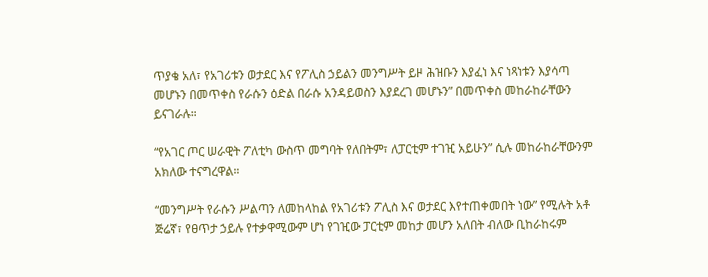ጥያቄ አለ፣ የአገሪቱን ወታደር እና የፖሊስ ኃይልን መንግሥት ይዞ ሕዝቡን እያፈነ እና ነጻነቱን እያሳጣ መሆኑን በመጥቀስ የራሱን ዕድል በራሱ አንዳይወስን እያደረገ መሆኑን” በመጥቀስ መከራከራቸውን ይናገራሉ።

“የአገር ጦር ሠራዊት ፖለቲካ ውስጥ መግባት የለበትም፣ ለፓርቲም ተገዢ አይሁን” ሲሉ መከራከራቸውንም አክለው ተናግረዋል።

“መንግሥት የራሱን ሥልጣን ለመከላከል የአገሪቱን ፖሊስ እና ወታደር እየተጠቀመበት ነው” የሚሉት አቶ ጅሬኛ፣ የፀጥታ ኃይሉ የተቃዋሚውም ሆነ የገዢው ፓርቲም መከታ መሆን አለበት ብለው ቢከራከሩም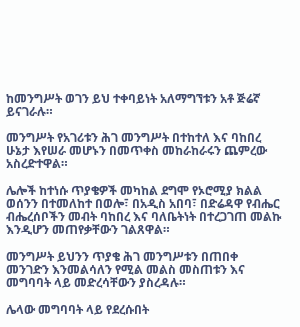ከመንግሥት ወገን ይህ ተቀባይነት አለማግኘቱን አቶ ጅሬኛ ይናገራሉ።

መንግሥት የአገሪቱን ሕገ መንግሥት በተከተለ እና ባከበረ ሁኔታ እየሠራ መሆኑን በመጥቀስ መከራከራሩን ጨምረው አስረድተዋል።

ሌሎች ከተነሱ ጥያቄዎች መካከል ደግሞ የኦሮሚያ ክልል ወሰንን በተመለከተ በወሎ፣ በአዲስ አበባ፣ በድሬዳዋ የብሔር ብሔረሰቦችን መብት ባከበረ እና ባለቤትነት በተረጋገጠ መልኩ እንዲሆን መጠየቃቸውን ገልጸዋል።

መንግሥት ይህንን ጥያቄ ሕገ መንግሥቱን በጠበቀ መንገድን እንመልሳለን የሚል መልስ መስጠቱን እና መግባባት ላይ መድረሳቸውን ያስረዳሉ።

ሌላው መግባባት ላይ የደረሱበት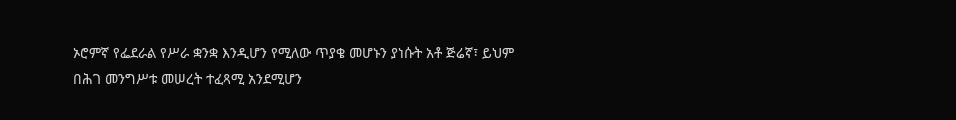ኦሮምኛ የፌደራል የሥራ ቋንቋ እንዲሆን የሚለው ጥያቄ መሆኑን ያነሱት አቶ ጅሬኛ፣ ይህም በሕገ መንግሥቱ መሠረት ተፈጻሚ አንደሚሆን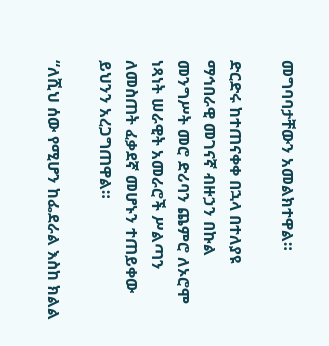መግባባታቸውን አመልክተዋል።

ድርድሩ ከተጠናቀቀ በኋላ በተለያዩ ማኅበራዊ መገናኛ ብዙኃን በኩል መንግሥት መሮ ድሪባን ጨምሮ ለኦሮሞ ነጻነት ሠራዊት አመራሮች ሥልጣን ለመስጠት ፈቃደኛ መሆኑን ተጠይቀው ይህንን አረጋግጠዋል።

“ለሺህ ሰው የሚሆን ከፌደራል እስከ ክልል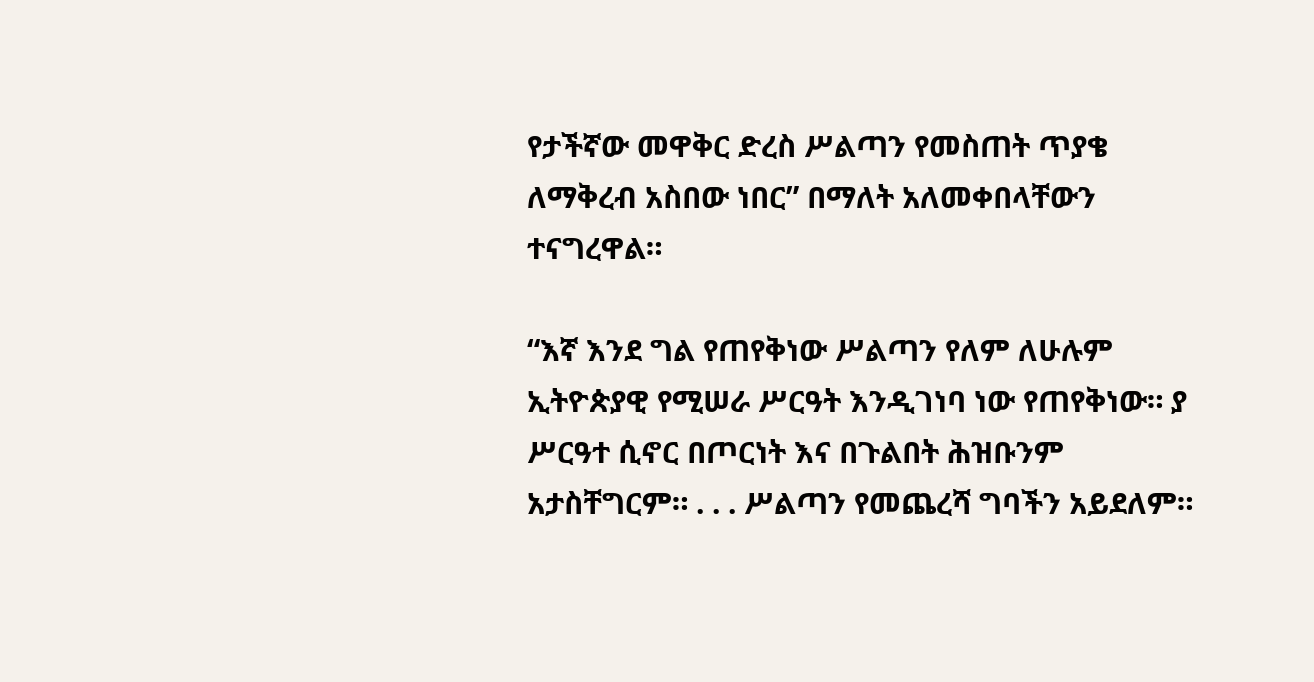የታችኛው መዋቅር ድረስ ሥልጣን የመስጠት ጥያቄ ለማቅረብ አስበው ነበር” በማለት አለመቀበላቸውን ተናግረዋል።

“እኛ እንደ ግል የጠየቅነው ሥልጣን የለም ለሁሉም ኢትዮጵያዊ የሚሠራ ሥርዓት እንዲገነባ ነው የጠየቅነው። ያ ሥርዓተ ሲኖር በጦርነት እና በጉልበት ሕዝቡንም አታስቸግርም። . . . ሥልጣን የመጨረሻ ግባችን አይደለም።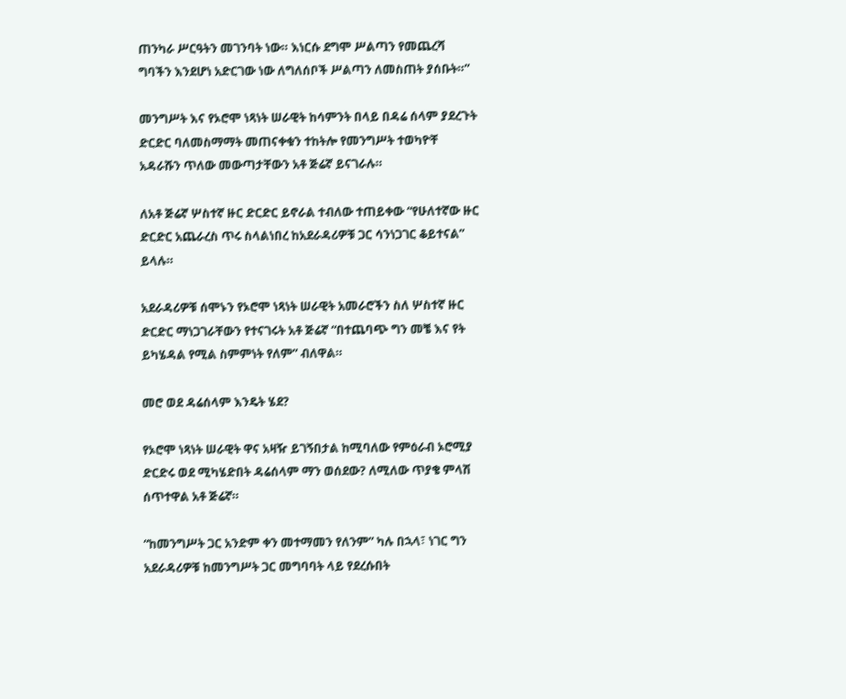ጠንካራ ሥርዓትን መገንባት ነው። እነርሱ ደግሞ ሥልጣን የመጨረሻ ግባችን እንደሆነ አድርገው ነው ለግለሰቦች ሥልጣን ለመስጠት ያሰቡት።”

መንግሥት እና የኦሮሞ ነጻነት ሠራዊት ከሳምንት በላይ በዳሬ ሰላም ያደረጉት ድርድር ባለመስማማት መጠናቀቁን ተከትሎ የመንግሥት ተወካዮቸ አዳራሹን ጥለው መውጣታቸውን አቶ ጅሬኛ ይናገራሉ።

ለአቶ ጅሬኛ ሦስተኛ ዙር ድርድር ይኖራል ተብለው ተጠይቀው “የሁለተኛው ዙር ድርድር አጨራረስ ጥሩ ስላልነበረ ከአደራዳሪዎቹ ጋር ሳንነጋገር ቆይተናል” ይላሉ።

አደራዳሪዎቹ ሰሞኑን የኦሮሞ ነጻነት ሠራዊት አመራሮችን ስለ ሦስተኛ ዙር ድርድር ማነጋገራቸውን የተናገሩት አቶ ጅሬኛ “በተጨባጭ ግን መቼ እና የት ይካሄዳል የሚል ስምምነት የለም” ብለዋል።

መሮ ወደ ዳሬሰላም እንዴት ሄደ?

የኦሮሞ ነጻነት ሠራዊት ዋና አዛዥ ይገኝበታል ከሚባለው የምዕራብ ኦሮሚያ ድርድሩ ወደ ሚካሄድበት ዳሬሰላም ማን ወሰደው? ለሚለው ጥያቄ ምላሽ ሰጥተዋል አቶ ጅሬኛ።

“ከመንግሥት ጋር አንድም ቀን መተማመን የለንም” ካሉ በኋላ፣ ነገር ግን አደራዳሪዎቹ ከመንግሥት ጋር መግባባት ላይ የደረሱበት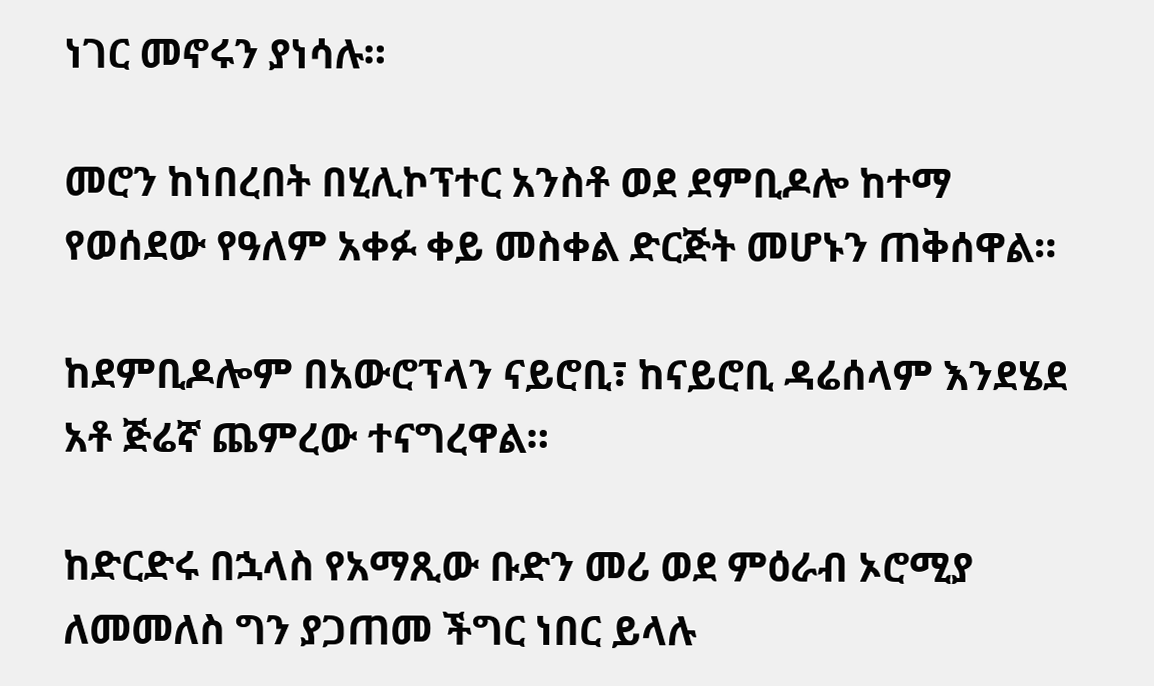ነገር መኖሩን ያነሳሉ።

መሮን ከነበረበት በሂሊኮፕተር አንስቶ ወደ ደምቢዶሎ ከተማ የወሰደው የዓለም አቀፉ ቀይ መስቀል ድርጅት መሆኑን ጠቅሰዋል።

ከደምቢዶሎም በአውሮፕላን ናይሮቢ፣ ከናይሮቢ ዳሬሰላም እንደሄደ አቶ ጅሬኛ ጨምረው ተናግረዋል።

ከድርድሩ በኋላስ የአማጺው ቡድን መሪ ወደ ምዕራብ ኦሮሚያ ለመመለስ ግን ያጋጠመ ችግር ነበር ይላሉ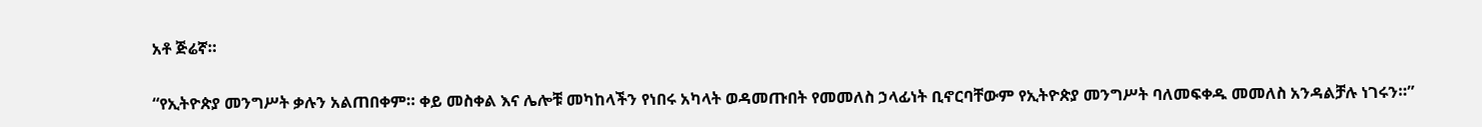አቶ ጅሬኛ።

“የኢትዮጵያ መንግሥት ቃሉን አልጠበቀም። ቀይ መስቀል እና ሌሎቹ መካከላችን የነበሩ አካላት ወዳመጡበት የመመለስ ኃላፊነት ቢኖርባቸውም የኢትዮጵያ መንግሥት ባለመፍቀዱ መመለስ አንዳልቻሉ ነገሩን።”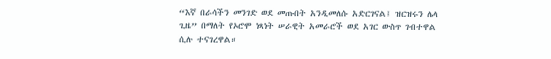“እኛ በራሳችን መንገድ ወደ መጡበት አንዲመለሱ አድርገናል፤ ዝርዝሩን ሌላ ጊዜ” በማለት የኦሮሞ ነጻነት ሠራዊት አመራሮች ወደ አገር ውስጥ ገብተዋል ሲሉ ተናገረዋል።